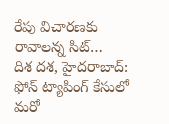రేపు విచారణకు రావాలన్న సిట్…
దిశ దశ, హైదరాబాద్:
ఫోన్ ట్యాపింగ్ కేసులో మరో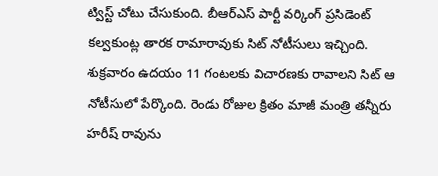ట్విస్ట్ చోటు చేసుకుంది. బీఆర్ఎస్ పార్టీ వర్కింగ్ ప్రసిడెంట్ కల్వకుంట్ల తారక రామారావుకు సిట్ నోటీసులు ఇచ్చింది. శుక్రవారం ఉదయం 11 గంటలకు విచారణకు రావాలని సిట్ ఆ నోటీసులో పేర్కొంది. రెండు రోజుల క్రితం మాజీ మంత్రి తన్నీరు హరీష్ రావును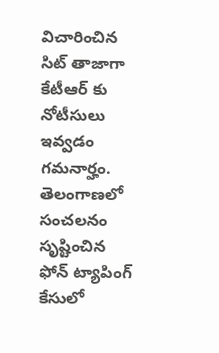విచారించిన సిట్ తాజాగా కేటీఆర్ కు నోటీసులు ఇవ్వడం గమనార్హం. తెలంగాణలో సంచలనం సృష్టించిన ఫోన్ ట్యాపింగ్ కేసులో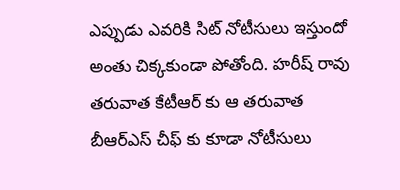ఎప్పుడు ఎవరికి సిట్ నోటీసులు ఇస్తుందో అంతు చిక్కకుండా పోతోంది. హరీష్ రావు తరువాత కేటీఆర్ కు ఆ తరువాత బీఆర్ఎస్ చీఫ్ కు కూడా నోటీసులు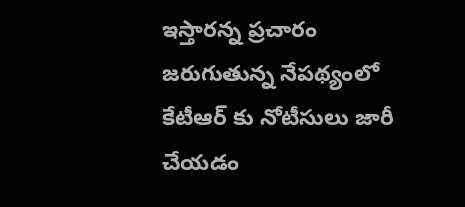ఇస్తారన్న ప్రచారం జరుగుతున్న నేపథ్యంలో కేటీఆర్ కు నోటీసులు జారీ చేయడం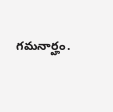గమనార్హం.